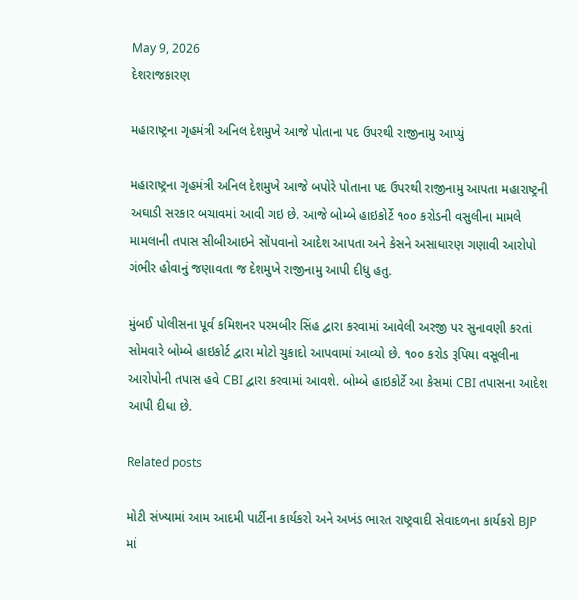May 9, 2026
દેશરાજકારણ

મહારાષ્ટ્રના ગૃહમંત્રી અનિલ દેશમુખે આજે પોતાના પદ ઉપરથી રાજીનામુ આપ્યું

મહારાષ્ટ્રના ગૃહમંત્રી અનિલ દેશમુખે આજે બપોરે પોતાના પદ ઉપરથી રાજીનામુ આપતા મહારાષ્ટ્રની અઘાડી સરકાર બચાવમાં આવી ગઇ છે. આજે બોમ્બે હાઇકોર્ટે ૧૦૦ કરોડની વસુલીના મામલે મામલાની તપાસ સીબીઆઇને સોંપવાનો આદેશ આપતા અને કેસને અસાધારણ ગણાવી આરોપો ગંભીર હોવાનું જણાવતા જ દેશમુખે રાજીનામુ આપી દીધુ હતુ.

મુંબઈ પોલીસના પૂર્વ કમિશનર પરમબીર સિંહ દ્વારા કરવામાં આવેલી અરજી પર સુનાવણી કરતાં સોમવારે બોમ્બે હાઇકોર્ટ દ્વારા મોટો ચુકાદો આપવામાં આવ્યો છે. ૧૦૦ કરોડ રૂપિયા વસૂલીના આરોપોની તપાસ હવે CBI દ્વારા કરવામાં આવશે. બોમ્બે હાઇકોર્ટે આ કેસમાં CBI તપાસના આદેશ આપી દીધા છે.

Related posts

મોટી સંખ્યામાં આમ આદમી પાર્ટીના કાર્યકરો અને અખંડ ભારત રાષ્ટ્રવાદી સેવાદળના કાર્યકરો BJP માં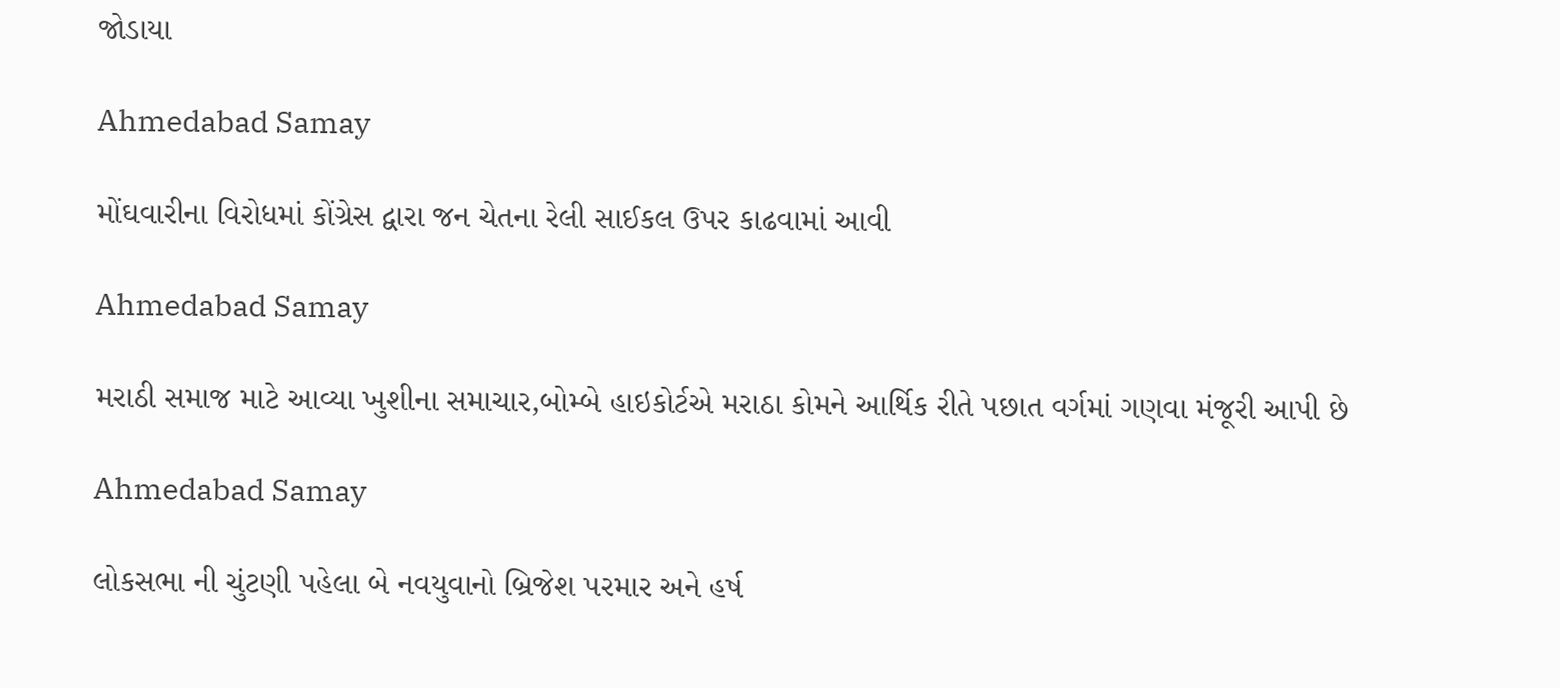જોડાયા

Ahmedabad Samay

મોંઘવારીના વિરોધમાં કોંગ્રેસ દ્વારા જન ચેતના રેલી સાઈકલ ઉપર કાઢવામાં આવી

Ahmedabad Samay

મરાઠી સમાજ માટે આવ્યા ખુશીના સમાચાર,બોમ્બે હાઇકોર્ટએ મરાઠા કોમને આર્થિક રીતે પછાત વર્ગમાં ગણવા મંજૂરી આપી છે

Ahmedabad Samay

લોકસભા ની ચુંટણી પહેલા બે નવયુવાનો બ્રિજેશ પરમાર અને હર્ષ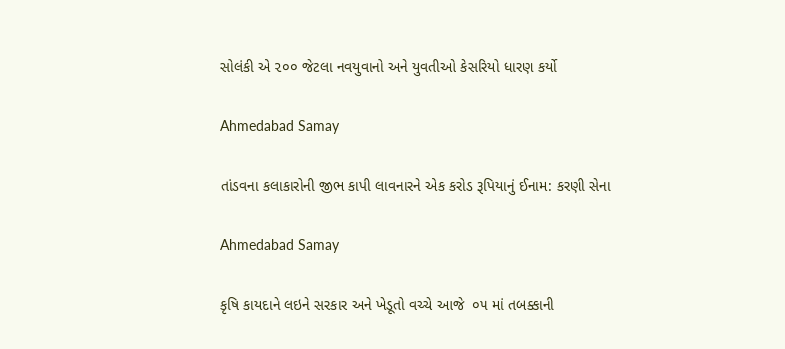સોલંકી એ ૨૦૦ જેટલા નવયુવાનો અને યુવતીઓ કેસરિયો ધારણ કર્યો

Ahmedabad Samay

તાંડવના કલાકારોની જીભ કાપી લાવનારને એક કરોડ રૂપિયાનું ઈનામ: કરણી સેના

Ahmedabad Samay

કૃષિ કાયદાને લઇને સરકાર અને ખેડૂતો વચ્ચે આજે  ૦૫ માં તબક્કાની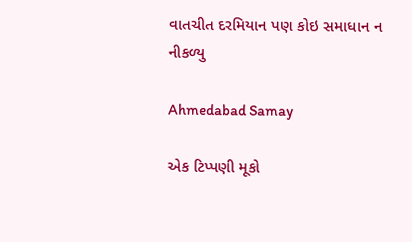વાતચીત દરમિયાન પણ કોઇ સમાધાન ન નીકળ્યુ

Ahmedabad Samay

એક ટિપ્પણી મૂકો